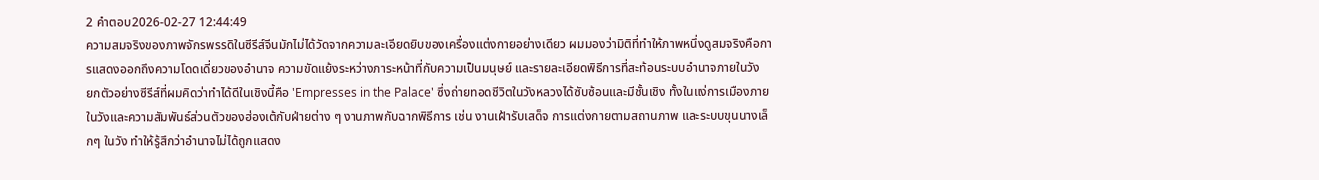2 คำตอบ2026-02-27 12:44:49
ความสมจริงของภาพจักรพรรดิในซีรีส์จีนมักไม่ได้วัดจากความละเอียดยิบของเครื่องแต่งกายอย่างเดียว ผมมองว่ามิติที่ทำให้ภาพหนึ่งดูสมจริงคือการแสดงออกถึงความโดดเดี่ยวของอำนาจ ความขัดแย้งระหว่างภาระหน้าที่กับความเป็นมนุษย์ และรายละเอียดพิธีการที่สะท้อนระบบอำนาจภายในวัง
ยกตัวอย่างซีรีส์ที่ผมคิดว่าทำได้ดีในเชิงนี้คือ 'Empresses in the Palace' ซึ่งถ่ายทอดชีวิตในวังหลวงได้ซับซ้อนและมีชั้นเชิง ทั้งในแง่การเมืองภายในวังและความสัมพันธ์ส่วนตัวของฮ่องเต้กับฝ่ายต่าง ๆ งานภาพกับฉากพิธีการ เช่น งานเฝ้ารับเสด็จ การแต่งกายตามสถานภาพ และระบบขุนนางเล็กๆ ในวัง ทำให้รู้สึกว่าอำนาจไม่ได้ถูกแสดง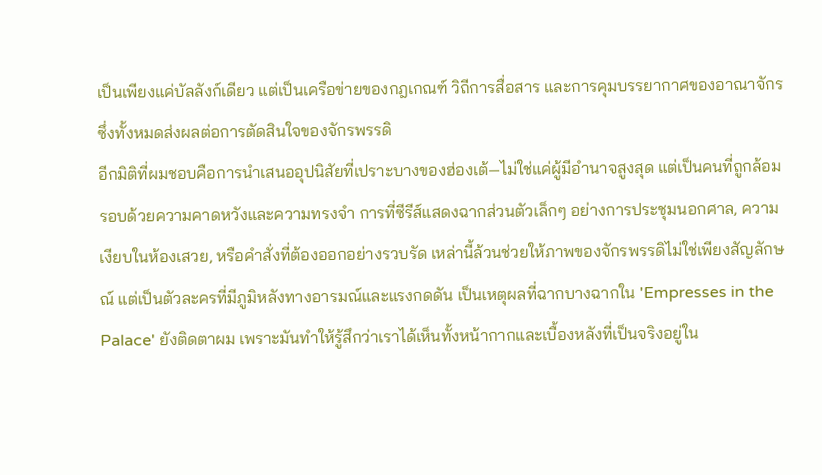เป็นเพียงแค่บัลลังก์เดียว แต่เป็นเครือข่ายของกฎเกณฑ์ วิถีการสื่อสาร และการคุมบรรยากาศของอาณาจักร ซึ่งทั้งหมดส่งผลต่อการตัดสินใจของจักรพรรดิ
อีกมิติที่ผมชอบคือการนำเสนออุปนิสัยที่เปราะบางของฮ่องเต้—ไม่ใช่แค่ผู้มีอำนาจสูงสุด แต่เป็นคนที่ถูกล้อมรอบด้วยความคาดหวังและความทรงจำ การที่ซีรีส์แสดงฉากส่วนตัวเล็กๆ อย่างการประชุมนอกศาล, ความเงียบในห้องเสวย, หรือคำสั่งที่ต้องออกอย่างรวบรัด เหล่านี้ล้วนช่วยให้ภาพของจักรพรรดิไม่ใช่เพียงสัญลักษณ์ แต่เป็นตัวละครที่มีภูมิหลังทางอารมณ์และแรงกดดัน เป็นเหตุผลที่ฉากบางฉากใน 'Empresses in the Palace' ยังติดตาผม เพราะมันทำให้รู้สึกว่าเราได้เห็นทั้งหน้ากากและเบื้องหลังที่เป็นจริงอยู่ใน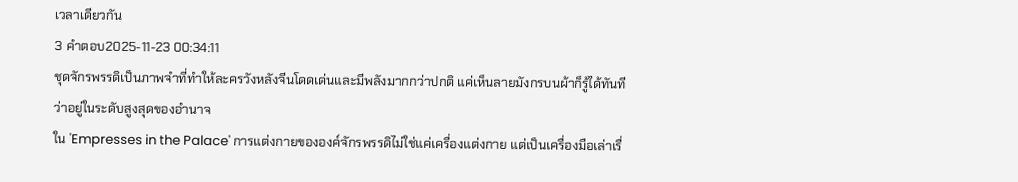เวลาเดียวกัน
3 คำตอบ2025-11-23 00:34:11
ชุดจักรพรรดิเป็นภาพจำที่ทำให้ละครวังหลังจีนโดดเด่นและมีพลังมากกว่าปกติ แค่เห็นลายมังกรบนผ้าก็รู้ได้ทันทีว่าอยู่ในระดับสูงสุดของอำนาจ
ใน 'Empresses in the Palace' การแต่งกายขององค์จักรพรรดิไม่ใช่แค่เครื่องแต่งกาย แต่เป็นเครื่องมือเล่าเรื่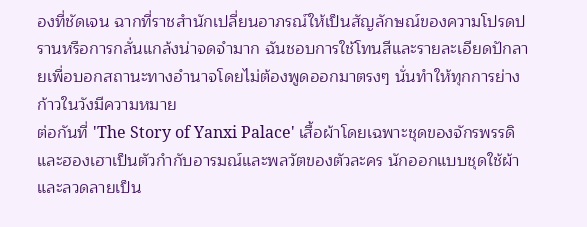องที่ชัดเจน ฉากที่ราชสำนักเปลี่ยนอาภรณ์ให้เป็นสัญลักษณ์ของความโปรดปรานหรือการกลั่นแกล้งน่าจดจำมาก ฉันชอบการใช้โทนสีและรายละเอียดปักลายเพื่อบอกสถานะทางอำนาจโดยไม่ต้องพูดออกมาตรงๆ นั่นทำให้ทุกการย่างก้าวในวังมีความหมาย
ต่อกันที่ 'The Story of Yanxi Palace' เสื้อผ้าโดยเฉพาะชุดของจักรพรรดิและฮองเฮาเป็นตัวกำกับอารมณ์และพลวัตของตัวละคร นักออกแบบชุดใช้ผ้าและลวดลายเป็น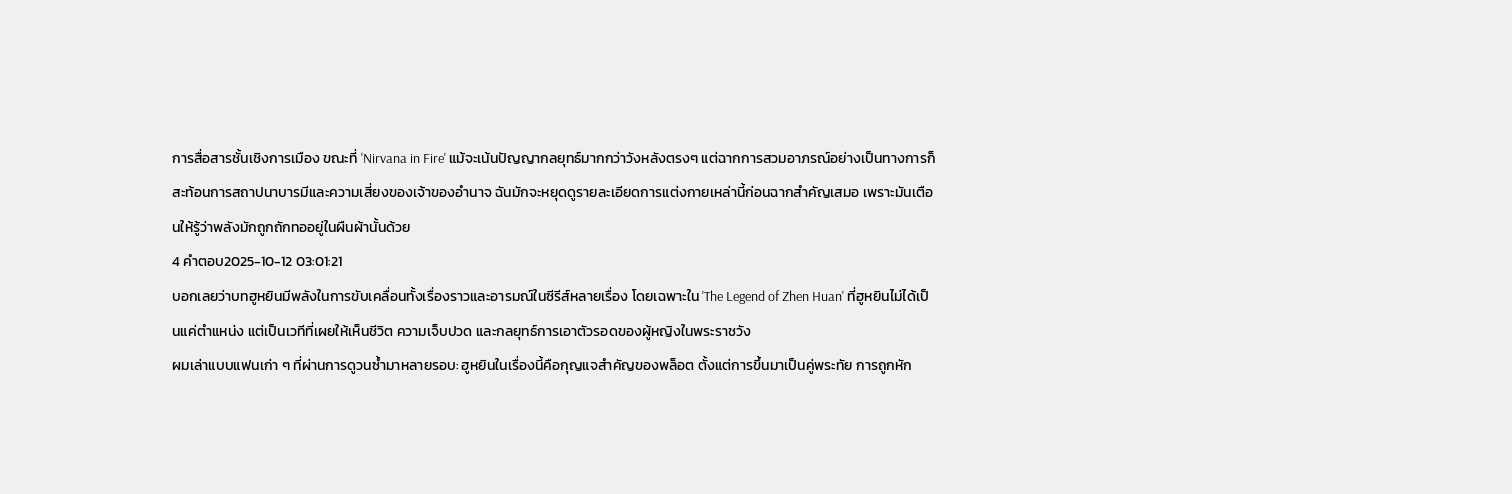การสื่อสารชั้นเชิงการเมือง ขณะที่ 'Nirvana in Fire' แม้จะเน้นปัญญากลยุทธ์มากกว่าวังหลังตรงๆ แต่ฉากการสวมอาภรณ์อย่างเป็นทางการก็สะท้อนการสถาปนาบารมีและความเสี่ยงของเจ้าของอำนาจ ฉันมักจะหยุดดูรายละเอียดการแต่งกายเหล่านี้ก่อนฉากสำคัญเสมอ เพราะมันเตือนให้รู้ว่าพลังมักถูกถักทออยู่ในผืนผ้านั้นด้วย
4 คำตอบ2025-10-12 03:01:21
บอกเลยว่าบทฮูหยินมีพลังในการขับเคลื่อนทั้งเรื่องราวและอารมณ์ในซีรีส์หลายเรื่อง โดยเฉพาะใน 'The Legend of Zhen Huan' ที่ฮูหยินไม่ได้เป็นแค่ตำแหน่ง แต่เป็นเวทีที่เผยให้เห็นชีวิต ความเจ็บปวด และกลยุทธ์การเอาตัวรอดของผู้หญิงในพระราชวัง
ผมเล่าแบบแฟนเก่า ๆ ที่ผ่านการดูวนซ้ำมาหลายรอบ: ฮูหยินในเรื่องนี้คือกุญแจสำคัญของพล็อต ตั้งแต่การขึ้นมาเป็นคู่พระทัย การถูกหัก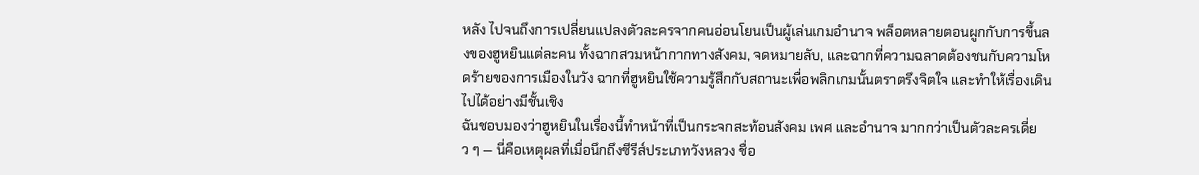หลัง ไปจนถึงการเปลี่ยนแปลงตัวละครจากคนอ่อนโยนเป็นผู้เล่นเกมอำนาจ พล็อตหลายตอนผูกกับการขึ้นลงของฮูหยินแต่ละคน ทั้งฉากสวมหน้ากากทางสังคม, จดหมายลับ, และฉากที่ความฉลาดต้องชนกับความโหดร้ายของการเมืองในวัง ฉากที่ฮูหยินใช้ความรู้สึกกับสถานะเพื่อพลิกเกมนั้นตราตรึงจิตใจ และทำให้เรื่องเดินไปได้อย่างมีชั้นเชิง
ฉันชอบมองว่าฮูหยินในเรื่องนี้ทำหน้าที่เป็นกระจกสะท้อนสังคม เพศ และอำนาจ มากกว่าเป็นตัวละครเดี่ยว ๆ — นี่คือเหตุผลที่เมื่อนึกถึงซีรีส์ประเภทวังหลวง ชื่อ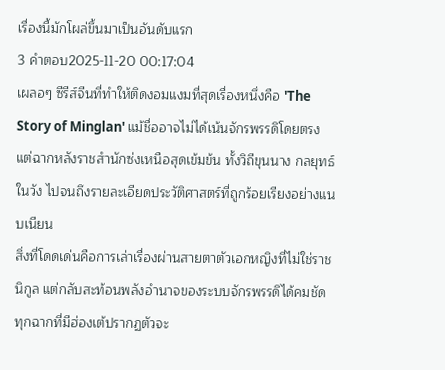เรื่องนี้มักโผล่ขึ้นมาเป็นอันดับแรก
3 คำตอบ2025-11-20 00:17:04
เผลอๆ ซีรีส์จีนที่ทำให้ติดงอมแงมที่สุดเรื่องหนึ่งคือ 'The Story of Minglan' แม้ชื่ออาจไม่ได้เน้นจักรพรรดิโดยตรง แต่ฉากหลังราชสำนักซ่งเหนือสุดเข้มข้น ทั้งวิถีขุนนาง กลยุทธ์ในวัง ไปจนถึงรายละเอียดประวัติศาสตร์ที่ถูกร้อยเรียงอย่างแนบเนียน
สิ่งที่โดดเด่นคือการเล่าเรื่องผ่านสายตาตัวเอกหญิงที่ไม่ใช่ราชนิกูล แต่กลับสะท้อนพลังอำนาจของระบบจักรพรรดิได้คมชัด ทุกฉากที่มีฮ่องเต้ปรากฏตัวจะ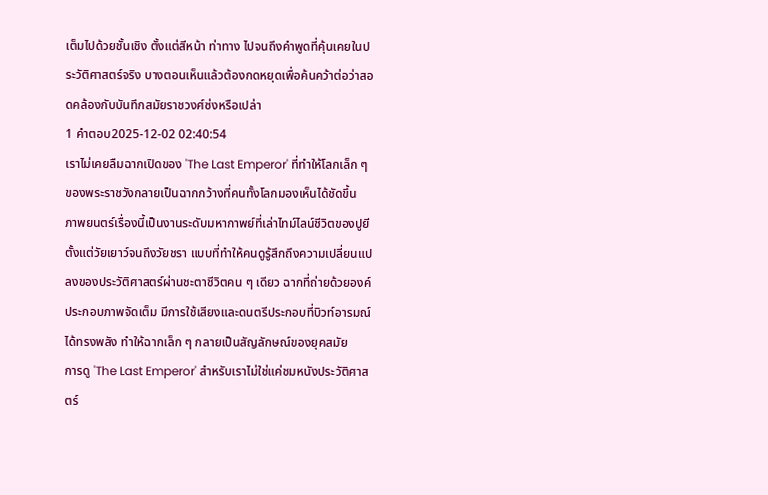เต็มไปด้วยชั้นเชิง ตั้งแต่สีหน้า ท่าทาง ไปจนถึงคำพูดที่คุ้นเคยในประวัติศาสตร์จริง บางตอนเห็นแล้วต้องกดหยุดเพื่อค้นคว้าต่อว่าสอดคล้องกับบันทึกสมัยราชวงศ์ซ่งหรือเปล่า
1 คำตอบ2025-12-02 02:40:54
เราไม่เคยลืมฉากเปิดของ 'The Last Emperor' ที่ทำให้โลกเล็ก ๆ ของพระราชวังกลายเป็นฉากกว้างที่คนทั้งโลกมองเห็นได้ชัดขึ้น
ภาพยนตร์เรื่องนี้เป็นงานระดับมหากาพย์ที่เล่าไทม์ไลน์ชีวิตของปูยีตั้งแต่วัยเยาว์จนถึงวัยชรา แบบที่ทำให้คนดูรู้สึกถึงความเปลี่ยนแปลงของประวัติศาสตร์ผ่านชะตาชีวิตคน ๆ เดียว ฉากที่ถ่ายด้วยองค์ประกอบภาพจัดเต็ม มีการใช้เสียงและดนตรีประกอบที่บิวท์อารมณ์ได้ทรงพลัง ทำให้ฉากเล็ก ๆ กลายเป็นสัญลักษณ์ของยุคสมัย
การดู 'The Last Emperor' สำหรับเราไม่ใช่แค่ชมหนังประวัติศาสตร์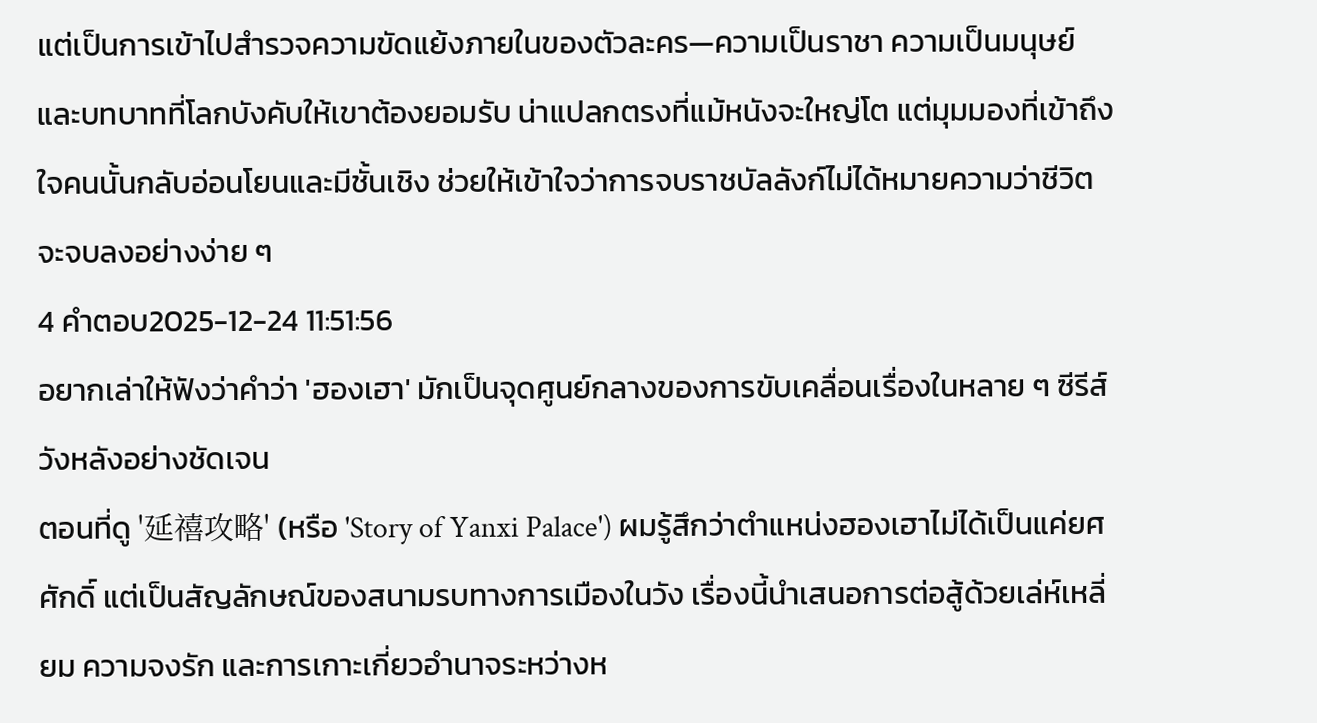แต่เป็นการเข้าไปสำรวจความขัดแย้งภายในของตัวละคร—ความเป็นราชา ความเป็นมนุษย์ และบทบาทที่โลกบังคับให้เขาต้องยอมรับ น่าแปลกตรงที่แม้หนังจะใหญ่โต แต่มุมมองที่เข้าถึงใจคนนั้นกลับอ่อนโยนและมีชั้นเชิง ช่วยให้เข้าใจว่าการจบราชบัลลังก์ไม่ได้หมายความว่าชีวิตจะจบลงอย่างง่าย ๆ
4 คำตอบ2025-12-24 11:51:56
อยากเล่าให้ฟังว่าคำว่า 'ฮองเฮา' มักเป็นจุดศูนย์กลางของการขับเคลื่อนเรื่องในหลาย ๆ ซีรีส์วังหลังอย่างชัดเจน
ตอนที่ดู '延禧攻略' (หรือ 'Story of Yanxi Palace') ผมรู้สึกว่าตำแหน่งฮองเฮาไม่ได้เป็นแค่ยศศักดิ์ แต่เป็นสัญลักษณ์ของสนามรบทางการเมืองในวัง เรื่องนี้นำเสนอการต่อสู้ด้วยเล่ห์เหลี่ยม ความจงรัก และการเกาะเกี่ยวอำนาจระหว่างห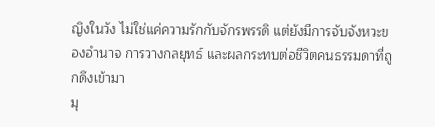ญิงในวัง ไม่ใช่แค่ความรักกับจักรพรรดิ แต่ยังมีการจับจังหวะของอำนาจ การวางกลยุทธ์ และผลกระทบต่อชีวิตคนธรรมดาที่ถูกดึงเข้ามา
มุ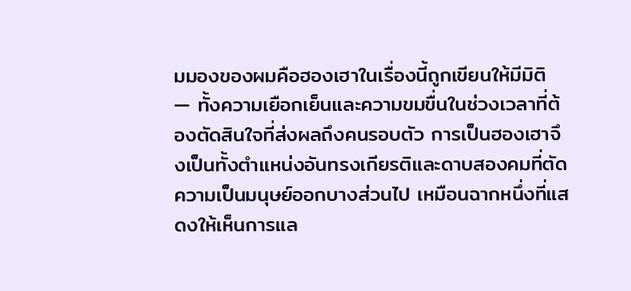มมองของผมคือฮองเฮาในเรื่องนี้ถูกเขียนให้มีมิติ — ทั้งความเยือกเย็นและความขมขื่นในช่วงเวลาที่ต้องตัดสินใจที่ส่งผลถึงคนรอบตัว การเป็นฮองเฮาจึงเป็นทั้งตำแหน่งอันทรงเกียรติและดาบสองคมที่ตัดความเป็นมนุษย์ออกบางส่วนไป เหมือนฉากหนึ่งที่แสดงให้เห็นการแล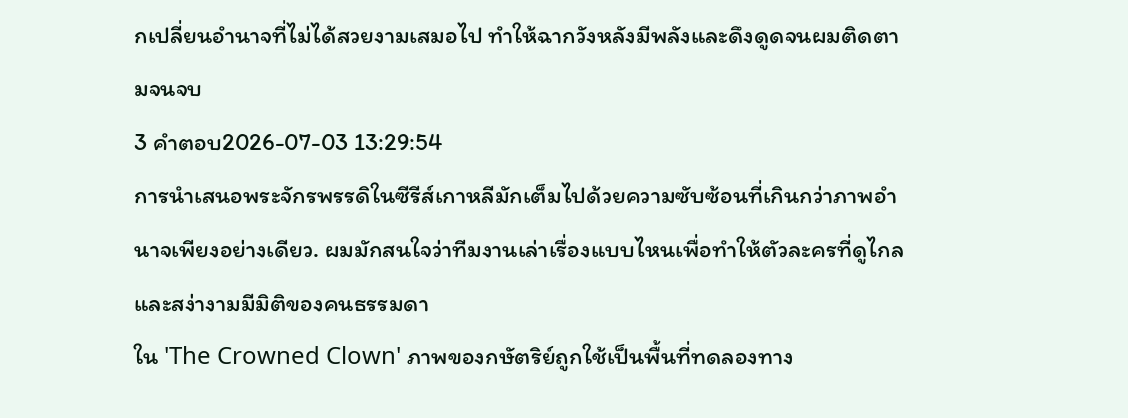กเปลี่ยนอำนาจที่ไม่ได้สวยงามเสมอไป ทำให้ฉากวังหลังมีพลังและดึงดูดจนผมติดตามจนจบ
3 คำตอบ2026-07-03 13:29:54
การนำเสนอพระจักรพรรดิในซีรีส์เกาหลีมักเต็มไปด้วยความซับซ้อนที่เกินกว่าภาพอำนาจเพียงอย่างเดียว. ผมมักสนใจว่าทีมงานเล่าเรื่องแบบไหนเพื่อทำให้ตัวละครที่ดูไกลและสง่างามมีมิติของคนธรรมดา
ใน 'The Crowned Clown' ภาพของกษัตริย์ถูกใช้เป็นพื้นที่ทดลองทาง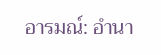อารมณ์: อำนา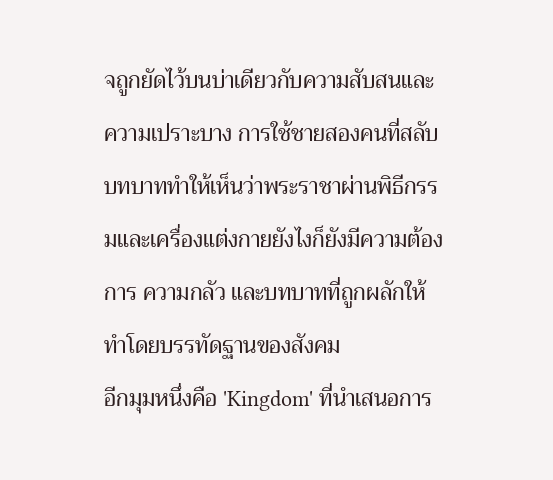จถูกยัดไว้บนบ่าเดียวกับความสับสนและความเปราะบาง การใช้ชายสองคนที่สลับบทบาททำให้เห็นว่าพระราชาผ่านพิธีกรรมและเครื่องแต่งกายยังไงก็ยังมีความต้องการ ความกลัว และบทบาทที่ถูกผลักให้ทำโดยบรรทัดฐานของสังคม
อีกมุมหนึ่งคือ 'Kingdom' ที่นำเสนอการ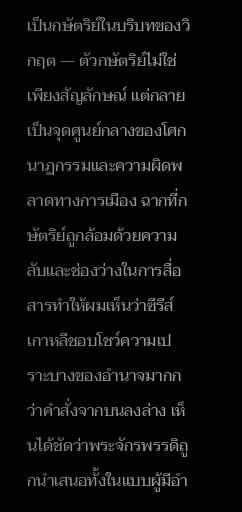เป็นกษัตริย์ในบริบทของวิกฤต — ตัวกษัตริย์ไม่ใช่เพียงสัญลักษณ์ แต่กลายเป็นจุดศูนย์กลางของโศกนาฏกรรมและความผิดพลาดทางการเมือง ฉากที่กษัตริย์ถูกล้อมด้วยความลับและช่องว่างในการสื่อสารทำให้ผมเห็นว่าซีรีส์เกาหลีชอบโชว์ความเปราะบางของอำนาจมากกว่าคำสั่งจากบนลงล่าง เห็นได้ชัดว่าพระจักรพรรดิถูกนำเสนอทั้งในแบบผู้มีอำ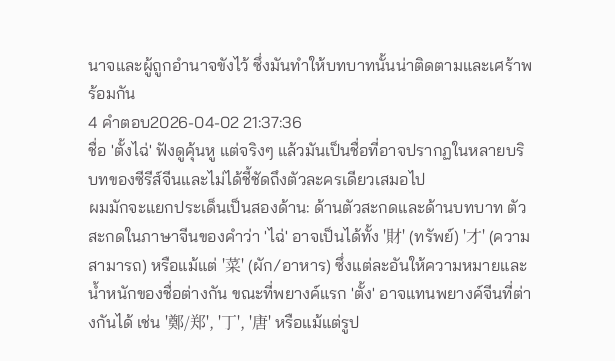นาจและผู้ถูกอำนาจขังไว้ ซึ่งมันทำให้บทบาทนั้นน่าติดตามและเศร้าพร้อมกัน
4 คำตอบ2026-04-02 21:37:36
ชื่อ 'ตั้งไฉ่' ฟังดูคุ้นหู แต่จริงๆ แล้วมันเป็นชื่อที่อาจปรากฏในหลายบริบทของซีรีส์จีนและไม่ได้ชี้ชัดถึงตัวละครเดียวเสมอไป
ผมมักจะแยกประเด็นเป็นสองด้าน: ด้านตัวสะกดและด้านบทบาท ตัวสะกดในภาษาจีนของคำว่า 'ไฉ่' อาจเป็นได้ทั้ง '財' (ทรัพย์) '才' (ความสามารถ) หรือแม้แต่ '菜' (ผัก/อาหาร) ซึ่งแต่ละอันให้ความหมายและน้ำหนักของชื่อต่างกัน ขณะที่พยางค์แรก 'ตั้ง' อาจแทนพยางค์จีนที่ต่างกันได้ เช่น '鄭/郑', '丁', '唐' หรือแม้แต่รูป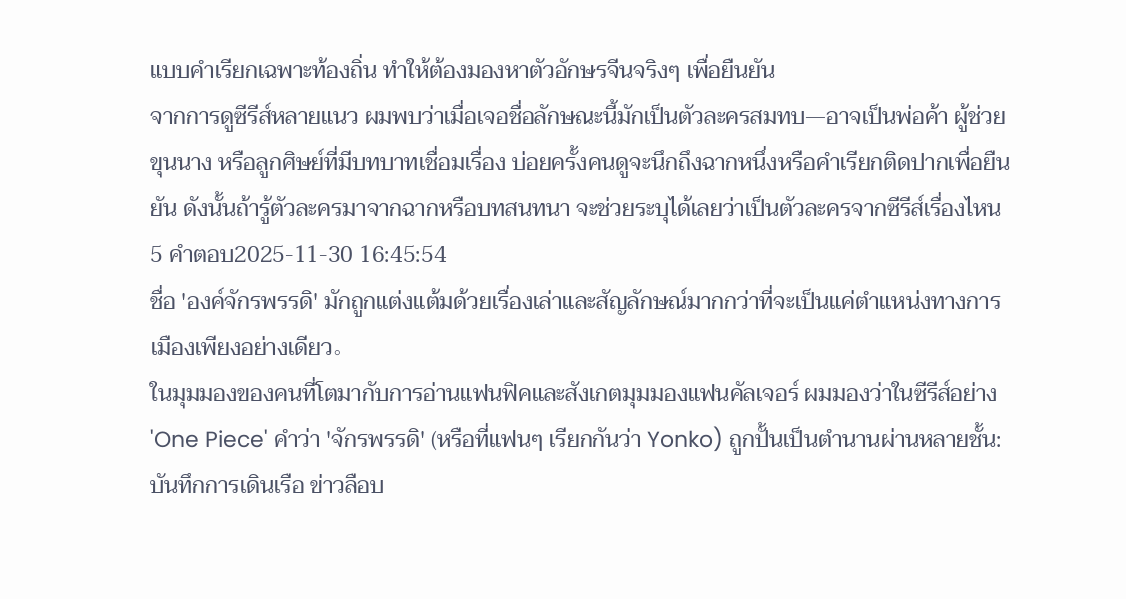แบบคำเรียกเฉพาะท้องถิ่น ทำให้ต้องมองหาตัวอักษรจีนจริงๆ เพื่อยืนยัน
จากการดูซีรีส์หลายแนว ผมพบว่าเมื่อเจอชื่อลักษณะนี้มักเป็นตัวละครสมทบ—อาจเป็นพ่อค้า ผู้ช่วยขุนนาง หรือลูกศิษย์ที่มีบทบาทเชื่อมเรื่อง บ่อยครั้งคนดูจะนึกถึงฉากหนึ่งหรือคำเรียกติดปากเพื่อยืนยัน ดังนั้นถ้ารู้ตัวละครมาจากฉากหรือบทสนทนา จะช่วยระบุได้เลยว่าเป็นตัวละครจากซีรีส์เรื่องไหน
5 คำตอบ2025-11-30 16:45:54
ชื่อ 'องค์จักรพรรดิ' มักถูกแต่งแต้มด้วยเรื่องเล่าและสัญลักษณ์มากกว่าที่จะเป็นแค่ตำแหน่งทางการเมืองเพียงอย่างเดียว。
ในมุมมองของคนที่โตมากับการอ่านแฟนฟิคและสังเกตมุมมองแฟนคัลเจอร์ ผมมองว่าในซีรีส์อย่าง 'One Piece' คำว่า 'จักรพรรดิ' (หรือที่แฟนๆ เรียกกันว่า Yonko) ถูกปั้นเป็นตำนานผ่านหลายชั้น: บันทึกการเดินเรือ ข่าวลือบ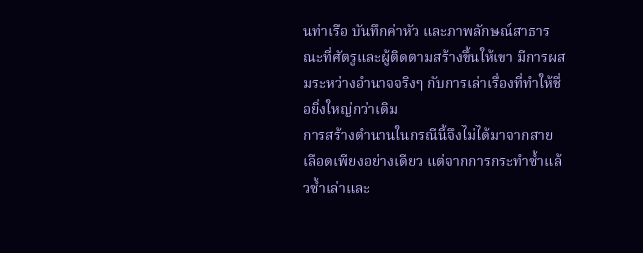นท่าเรือ บันทึกค่าหัว และภาพลักษณ์สาธารณะที่ศัตรูและผู้ติดตามสร้างขึ้นให้เขา มีการผสมระหว่างอำนาจจริงๆ กับการเล่าเรื่องที่ทำให้ชื่อยิ่งใหญ่กว่าเดิม
การสร้างตำนานในกรณีนี้จึงไม่ได้มาจากสายเลือดเพียงอย่างเดียว แต่จากการกระทำซ้ำแล้วซ้ำเล่าและ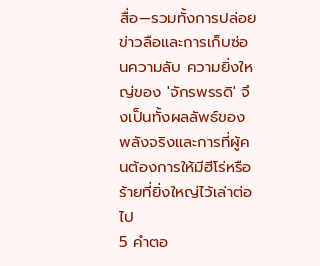สื่อ—รวมทั้งการปล่อยข่าวลือและการเก็บซ่อนความลับ ความยิ่งใหญ่ของ 'จักรพรรดิ' จึงเป็นทั้งผลลัพธ์ของพลังจริงและการที่ผู้คนต้องการให้มีฮีโร่หรือร้ายที่ยิ่งใหญ่ไว้เล่าต่อไป
5 คำตอ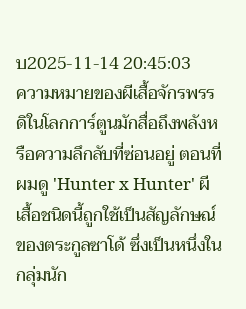บ2025-11-14 20:45:03
ความหมายของผีเสื้อจักรพรรดิในโลกการ์ตูนมักสื่อถึงพลังหรือความลึกลับที่ซ่อนอยู่ ตอนที่ผมดู 'Hunter x Hunter' ผีเสื้อชนิดนี้ถูกใช้เป็นสัญลักษณ์ของตระกูลซาโด้ ซึ่งเป็นหนึ่งในกลุ่มนัก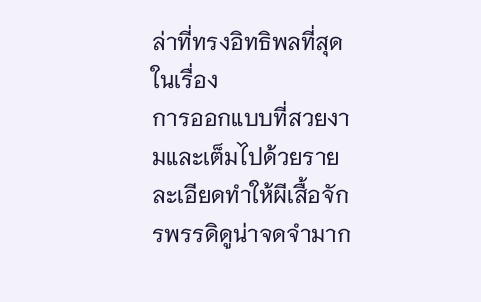ล่าที่ทรงอิทธิพลที่สุดในเรื่อง
การออกแบบที่สวยงามและเต็มไปด้วยรายละเอียดทำให้ผีเสื้อจักรพรรดิดูน่าจดจำมาก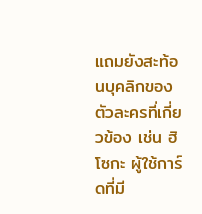แถมยังสะท้อนบุคลิกของตัวละครที่เกี่ยวข้อง เช่น ฮิโซกะ ผู้ใช้การ์ดที่มี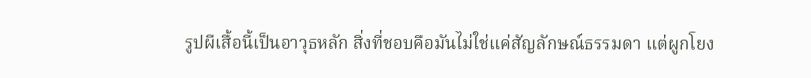รูปผีเสื้อนี้เป็นอาวุธหลัก สิ่งที่ชอบคือมันไม่ใช่แค่สัญลักษณ์ธรรมดา แต่ผูกโยง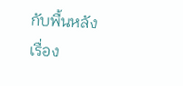กับพื้นหลังเรื่อง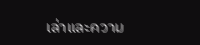เล่าและความ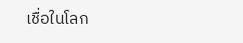เชื่อในโลก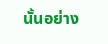นั้นอย่าง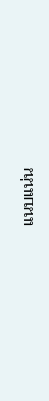แนบแน่น